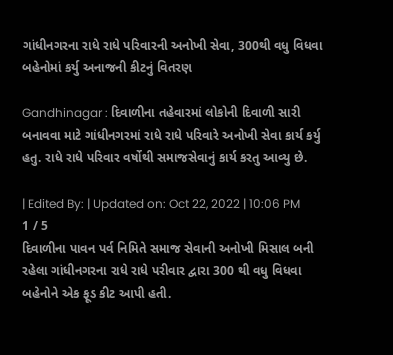ગાંધીનગરના રાધે રાધે પરિવારની અનોખી સેવા, 300થી વધુ વિધવા બહેનોમાં કર્યુ અનાજની કીટનું વિતરણ

Gandhinagar : દિવાળીના તહેવારમાં લોકોની દિવાળી સારી બનાવવા માટે ગાંધીનગરમાં રાધે રાધે પરિવારે અનોખી સેવા કાર્ય કર્યુ હતુ. રાધે રાધે પરિવાર વર્ષોથી સમાજસેવાનું કાર્ય કરતુ આવ્યુ છે.

| Edited By: | Updated on: Oct 22, 2022 | 10:06 PM
1 / 5
દિવાળીના પાવન પર્વ નિમિતે સમાજ સેવાની અનોખી મિસાલ બની રહેલા ગાંધીનગરના રાધે રાધે પરીવાર દ્વારા 300 થી વધુ વિધવા બહેનોને એક ફૂડ કીટ આપી હતી.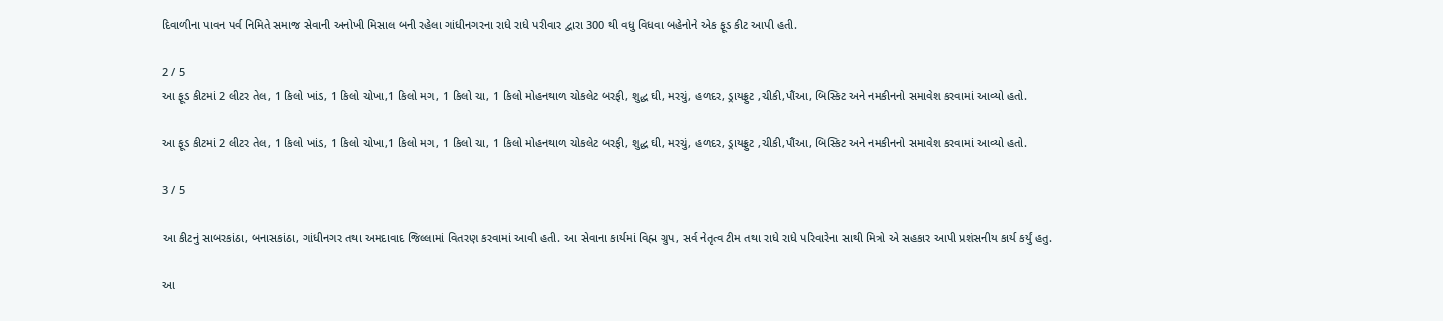દિવાળીના પાવન પર્વ નિમિતે સમાજ સેવાની અનોખી મિસાલ બની રહેલા ગાંધીનગરના રાધે રાધે પરીવાર દ્વારા 300 થી વધુ વિધવા બહેનોને એક ફૂડ કીટ આપી હતી.

2 / 5
આ ફૂડ કીટમાં 2 લીટર તેલ, 1 કિલો ખાંડ, 1 કિલો ચોખા,1 કિલો મગ, 1 કિલો ચા, 1 કિલો મોહનથાળ ચોકલેટ બરફી, શુદ્ધ ઘી, મરચું, હળદર, ડ્રાયફ્રુટ ,ચીકી,પૌંઆ, બિસ્કિટ અને નમકીનનો સમાવેશ કરવામાં આવ્યો હતો.

આ ફૂડ કીટમાં 2 લીટર તેલ, 1 કિલો ખાંડ, 1 કિલો ચોખા,1 કિલો મગ, 1 કિલો ચા, 1 કિલો મોહનથાળ ચોકલેટ બરફી, શુદ્ધ ઘી, મરચું, હળદર, ડ્રાયફ્રુટ ,ચીકી,પૌંઆ, બિસ્કિટ અને નમકીનનો સમાવેશ કરવામાં આવ્યો હતો.

3 / 5

આ કીટનું સાબરકાંઠા, બનાસકાંઠા, ગાંધીનગર તથા અમદાવાદ જિલ્લામાં વિતરણ કરવામાં આવી હતી. આ સેવાના કાર્યમાં વિહ્મ ગ્રુપ, સર્વ નેતૃત્વ ટીમ તથા રાધે રાધે પરિવારેના સાથી મિત્રો એ સહકાર આપી પ્રશંસનીય કાર્ય કર્યું હતુ.

આ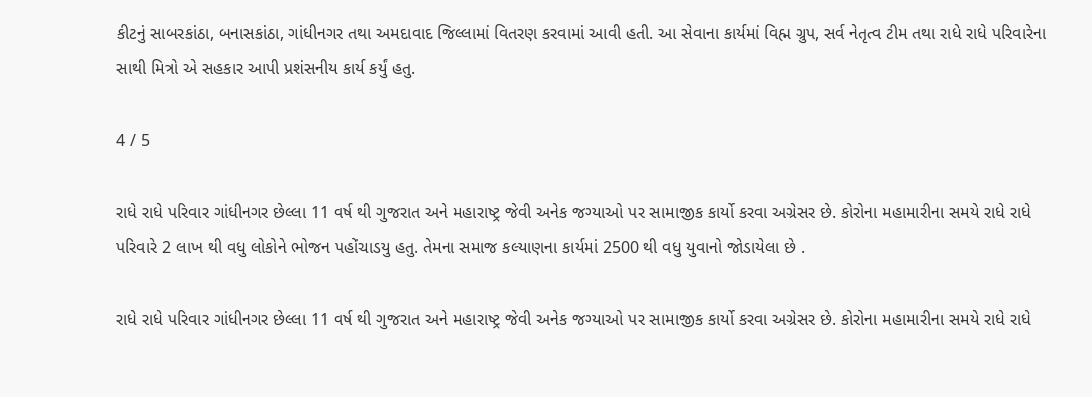કીટનું સાબરકાંઠા, બનાસકાંઠા, ગાંધીનગર તથા અમદાવાદ જિલ્લામાં વિતરણ કરવામાં આવી હતી. આ સેવાના કાર્યમાં વિહ્મ ગ્રુપ, સર્વ નેતૃત્વ ટીમ તથા રાધે રાધે પરિવારેના સાથી મિત્રો એ સહકાર આપી પ્રશંસનીય કાર્ય કર્યું હતુ.

4 / 5

રાધે રાધે પરિવાર ગાંધીનગર છેલ્લા 11 વર્ષ થી ગુજરાત અને મહારાષ્ટ્ર જેવી અનેક જગ્યાઓ પર સામાજીક કાર્યો કરવા અગ્રેસર છે. કોરોના મહામારીના સમયે રાધે રાધે પરિવારે 2 લાખ થી વધુ લોકોને ભોજન પહોંચાડયુ હતુ. તેમના સમાજ કલ્યાણના કાર્યમાં 2500 થી વધુ યુવાનો જોડાયેલા છે .

રાધે રાધે પરિવાર ગાંધીનગર છેલ્લા 11 વર્ષ થી ગુજરાત અને મહારાષ્ટ્ર જેવી અનેક જગ્યાઓ પર સામાજીક કાર્યો કરવા અગ્રેસર છે. કોરોના મહામારીના સમયે રાધે રાધે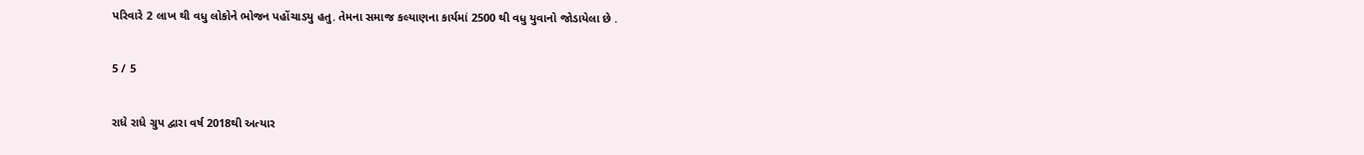પરિવારે 2 લાખ થી વધુ લોકોને ભોજન પહોંચાડયુ હતુ. તેમના સમાજ કલ્યાણના કાર્યમાં 2500 થી વધુ યુવાનો જોડાયેલા છે .

5 / 5

રાધે રાધે ગ્રુપ દ્વારા વર્ષ 2018થી અત્યાર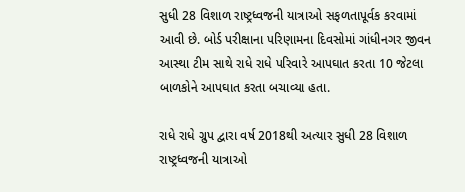સુધી 28 વિશાળ રાષ્ટ્રધ્વજની યાત્રાઓ સફળતાપૂર્વક કરવામાં આવી છે. બોર્ડ પરીક્ષાના પરિણામના દિવસોમાં ગાંધીનગર જીવન આસ્થા ટીમ સાથે રાધે રાધે પરિવારે આપઘાત કરતા 10 જેટલા બાળકોને આપઘાત કરતા બચાવ્યા હતા.

રાધે રાધે ગ્રુપ દ્વારા વર્ષ 2018થી અત્યાર સુધી 28 વિશાળ રાષ્ટ્રધ્વજની યાત્રાઓ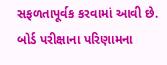સફળતાપૂર્વક કરવામાં આવી છે. બોર્ડ પરીક્ષાના પરિણામના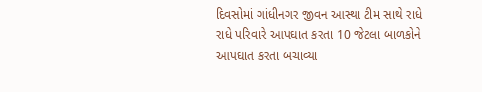દિવસોમાં ગાંધીનગર જીવન આસ્થા ટીમ સાથે રાધે રાધે પરિવારે આપઘાત કરતા 10 જેટલા બાળકોને આપઘાત કરતા બચાવ્યા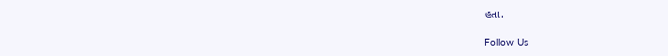હતા.

Follow Us